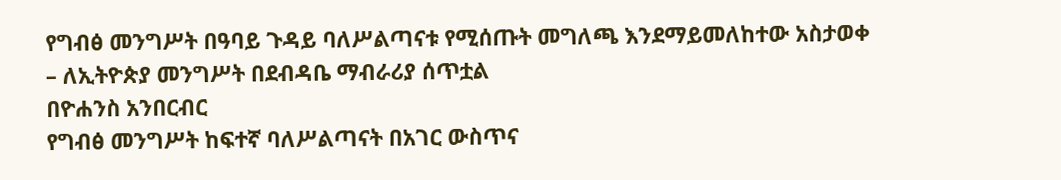የግብፅ መንግሥት በዓባይ ጉዳይ ባለሥልጣናቱ የሚሰጡት መግለጫ እንደማይመለከተው አስታወቀ
– ለኢትዮጵያ መንግሥት በደብዳቤ ማብራሪያ ሰጥቷል
በዮሐንስ አንበርብር
የግብፅ መንግሥት ከፍተኛ ባለሥልጣናት በአገር ውስጥና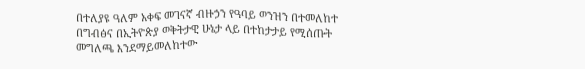በተለያዩ ዓለም አቀፍ መገናኛ ብዙኃን የዓባይ ወንዝን በተመለከተ በግብፅና በኢትዮጵያ ወቅትታዊ ሁኔታ ላይ በተከታታይ የሚሰጡት መግለጫ እንደማይመለከተው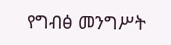የግብፅ መንግሥት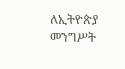ለኢትዮጵያ መንግሥት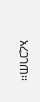አረጋገጠ፡፡